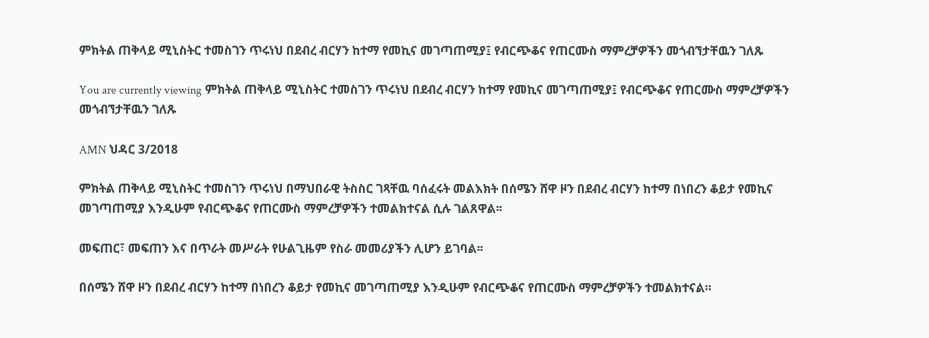ምክትል ጠቅላይ ሚኒስትር ተመስገን ጥሩነህ በደብረ ብርሃን ከተማ የመኪና መገጣጠሚያ፤ የብርጭቆና የጠርሙስ ማምረቻዎችን መጎብኘታቸዉን ገለጹ

You are currently viewing ምክትል ጠቅላይ ሚኒስትር ተመስገን ጥሩነህ በደብረ ብርሃን ከተማ የመኪና መገጣጠሚያ፤ የብርጭቆና የጠርሙስ ማምረቻዎችን መጎብኘታቸዉን ገለጹ

AMN ህዳር 3/2018

ምክትል ጠቅላይ ሚኒስትር ተመስገን ጥሩነህ በማህበራዊ ትስስር ገጻቸዉ ባሰፈሩት መልእክት በሰሜን ሸዋ ዞን በደብረ ብርሃን ከተማ በነበረን ቆይታ የመኪና መገጣጠሚያ እንዲሁም የብርጭቆና የጠርሙስ ማምረቻዎችን ተመልክተናል ሲሉ ገልጸዋል፡፡

መፍጠር፣ መፍጠን እና በጥራት መሥራት የሁልጊዜም የስራ መመሪያችን ሊሆን ይገባል፡፡

በሰሜን ሸዋ ዞን በደብረ ብርሃን ከተማ በነበረን ቆይታ የመኪና መገጣጠሚያ እንዲሁም የብርጭቆና የጠርሙስ ማምረቻዎችን ተመልክተናል።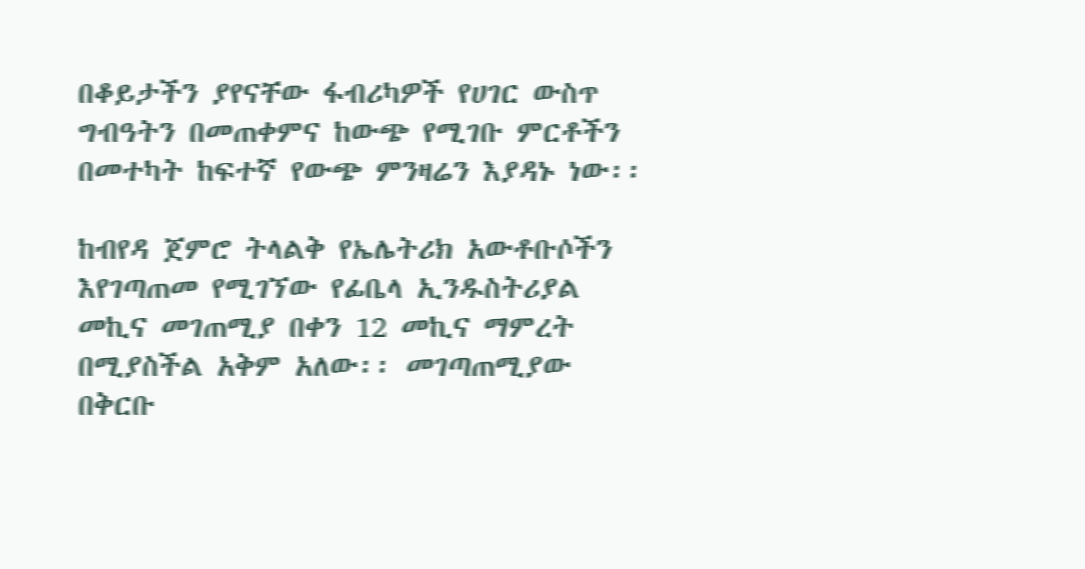በቆይታችን ያየናቸው ፋብሪካዎች የሀገር ውስጥ ግብዓትን በመጠቀምና ከውጭ የሚገቡ ምርቶችን በመተካት ከፍተኛ የውጭ ምንዛሬን እያዳኑ ነው፡፡

ከብየዳ ጀምሮ ትላልቅ የኤሌትሪክ አውቶቡሶችን እየገጣጠመ የሚገኘው የፊቤላ ኢንዱስትሪያል መኪና መገጠሚያ በቀን 12 መኪና ማምረት በሚያስችል አቅም አለው፡፡ መገጣጠሚያው በቅርቡ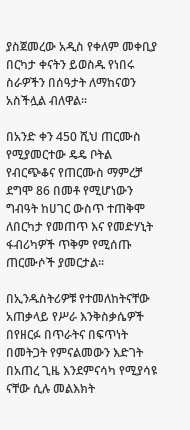ያስጀመረው አዲስ የቀለም መቀቢያ በርካታ ቀናትን ይወስዱ የነበሩ ስራዎችን በሰዓታት ለማከናወን አስችሏል ብለዋል፡፡

በአንድ ቀን 450 ሺህ ጠርሙስ የሚያመርተው ዴዴ ቦትል የብርጭቆና የጠርሙስ ማምረቻ ደግሞ 86 በመቶ የሚሆነውን ግብዓት ከሀገር ውስጥ ተጠቅሞ ለበርካታ የመጠጥ እና የመድሃኒት ፋብሪካዎች ጥቅም የሚሰጡ ጠርሙሶች ያመርታል፡፡

በኢንዱስትሪዎቹ የተመለከትናቸው አጠቃላይ የሥራ እንቅስቃሴዎች በየዘርፉ በጥራትና በፍጥነት በመትጋት የምናልመውን እድገት በአጠረ ጊዜ እንደምናሳካ የሚያሳዩ ናቸው ሲሉ መልእክት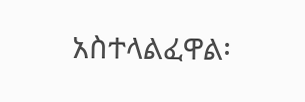አስተላልፈዋል፡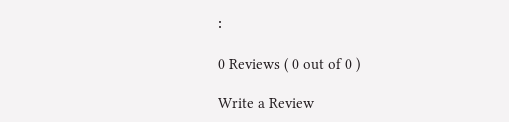፡

0 Reviews ( 0 out of 0 )

Write a Review